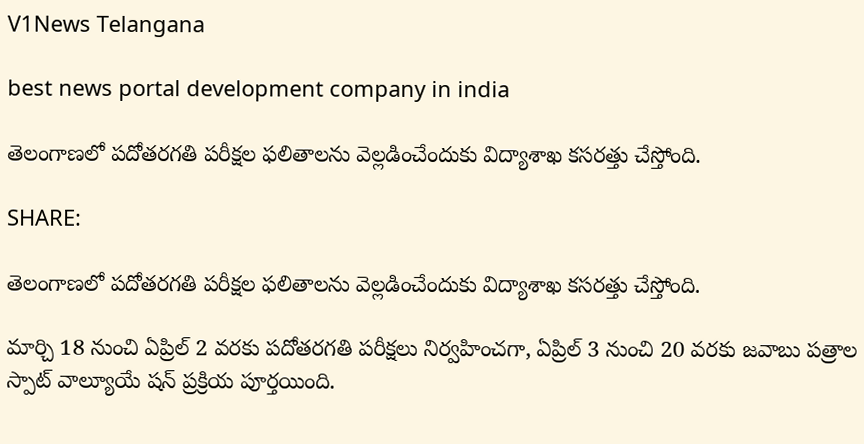V1News Telangana

best news portal development company in india

తెలంగాణలో పదోతరగతి పరీక్షల ఫలితాలను వెల్లడించేందుకు విద్యాశాఖ కసరత్తు చేస్తోంది.

SHARE:

తెలంగాణలో పదోతరగతి పరీక్షల ఫలితాలను వెల్లడించేందుకు విద్యాశాఖ కసరత్తు చేస్తోంది.

మార్చి 18 నుంచి ఏప్రిల్‌ 2 వరకు పదోతరగతి పరీక్షలు నిర్వహించగా, ఏప్రిల్ 3 నుంచి 20 వరకు జవాబు పత్రాల స్పాట్ వాల్యూయే షన్ ప్రక్రియ పూర్తయింది.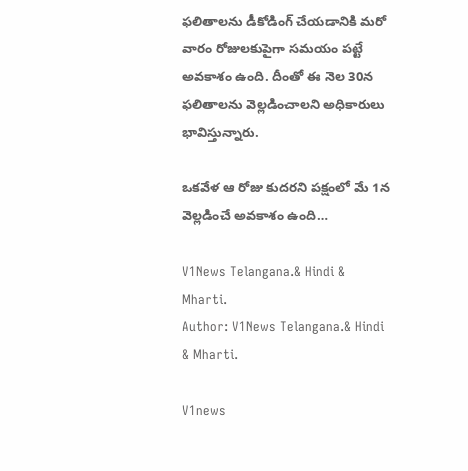ఫలితాలను డీకోడింగ్ చేయడానికి మరో వారం రోజులకుపైగా సమయం పట్టే అవకాశం ఉంది. దీంతో ఈ నెల 30న ఫలితాలను వెల్లడించాలని అధికారులు భావిస్తున్నారు.

ఒకవేళ ఆ రోజు కుదరని పక్షంలో మే 1న వెల్లడించే అవకాశం ఉంది…

V1News Telangana.& Hindi & Mharti.
Author: V1News Telangana.& Hindi & Mharti.

V1news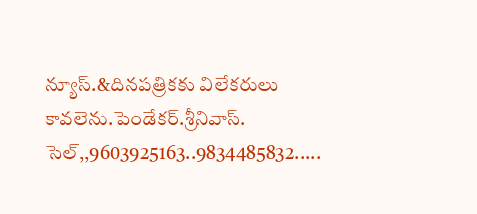న్యూస్.&దినపత్రికకు విలేకరులు కావలెను.పెండేకర్.శ్రీనివాస్. సెల్,,9603925163..9834485832.....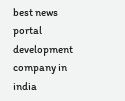best news portal development company in india